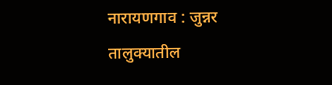नारायणगाव : जुन्नर तालुक्यातील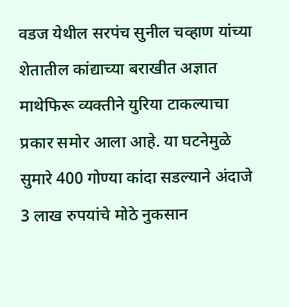वडज येथील सरपंच सुनील चव्हाण यांच्या शेतातील कांद्याच्या बराखीत अज्ञात माथेफिरू व्यक्तीने युरिया टाकल्याचा प्रकार समोर आला आहे. या घटनेमुळे सुमारे 400 गोण्या कांदा सडल्याने अंदाजे 3 लाख रुपयांचे मोठे नुकसान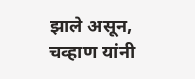झाले असून, चव्हाण यांनी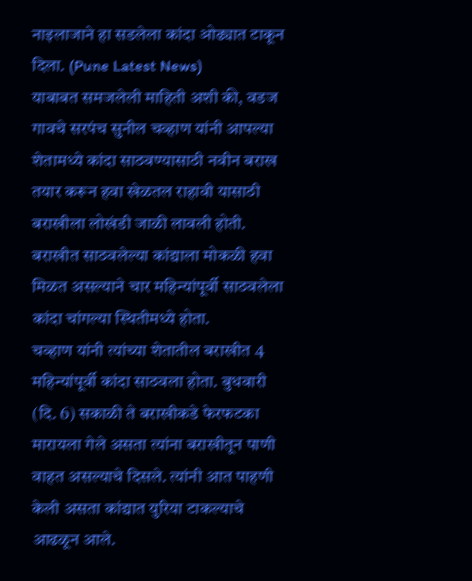नाइलाजाने हा सडलेला कांदा ओढ्यात टाकून दिला. (Pune Latest News)
याबाबत समजलेली माहिती अशी की, वडज गावचे सरपंच सुनील चव्हाण यांनी आपल्या शेतामध्ये कांदा साठवण्यासाठी नवीन बराख तयार करून हवा खेळतल राहावी यासाठी बराखीला लोखंडी जाळी लावली होती. बराखीत साठवलेल्या कांद्याला मोकळी हवा मिळत असल्याने चार महिन्यांपूर्वी साठवलेला कांदा चांगल्या स्थितीमध्ये होता.
चव्हाण यांनी त्यांच्या शेतातील बराखीत 4 महिन्यांपूर्वी कांदा साठवला होता. बुधवारी (दि. 6) सकाळी ते बराखीकडे फेरफटका मारायला गेले असता त्यांना बराखीतून पाणी वाहत असल्याचे दिसले. त्यांनी आत पाहणी केली असता कांद्यात युरिया टाकल्याचे आढळून आले.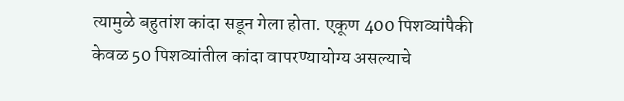त्यामुळे बहुतांश कांदा सडून गेला होता. एकूण 400 पिशव्यांपैकी केवळ 50 पिशव्यांतील कांदा वापरण्यायोग्य असल्याचे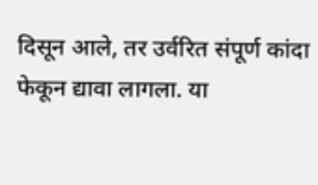दिसून आले, तर उर्वरित संपूर्ण कांदा फेकून द्यावा लागला. या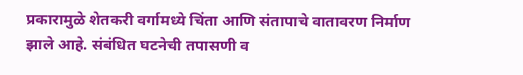प्रकारामुळे शेतकरी वर्गामध्ये चिंता आणि संतापाचे वातावरण निर्माण झाले आहे. संबंधित घटनेची तपासणी व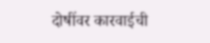दोषींवर कारवाईची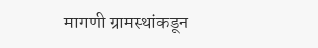मागणी ग्रामस्थांकडून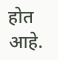होत आहे.